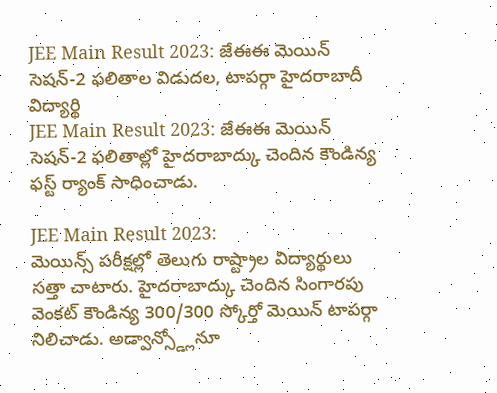JEE Main Result 2023: జేఈఈ మెయిన్ సెషన్-2 ఫలితాల విడుదల, టాపర్గా హైదరాబాదీ విద్యార్థి
JEE Main Result 2023: జేఈఈ మెయిన్ సెషన్-2 ఫలితాల్లో హైదరాబాద్కు చెందిన కౌండిన్య ఫస్ట్ ర్యాంక్ సాధించాడు.

JEE Main Result 2023:
మెయిన్స్ పరీక్షల్లో తెలుగు రాష్ట్రాల విద్యార్థులు సత్తా చాటారు. హైదరాబాద్కు చెందిన సింగారపు వెంకట్ కౌండిన్య 300/300 స్కోర్తో మెయిన్ టాపర్గా నిలిచాడు. అడ్వాన్స్డ్లోనూ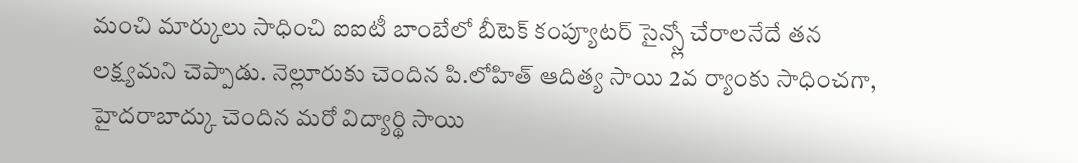మంచి మార్కులు సాధించి ఐఐటీ బాంబేలో బీటెక్ కంప్యూటర్ సైన్స్లో చేరాలనేదే తన లక్ష్యమని చెప్పాడు. నెల్లూరుకు చెందిన పి.లోహిత్ ఆదిత్య సాయి 2వ ర్యాంకు సాధించగా, హైదరాబాద్కు చెందిన మరో విద్యార్థి సాయి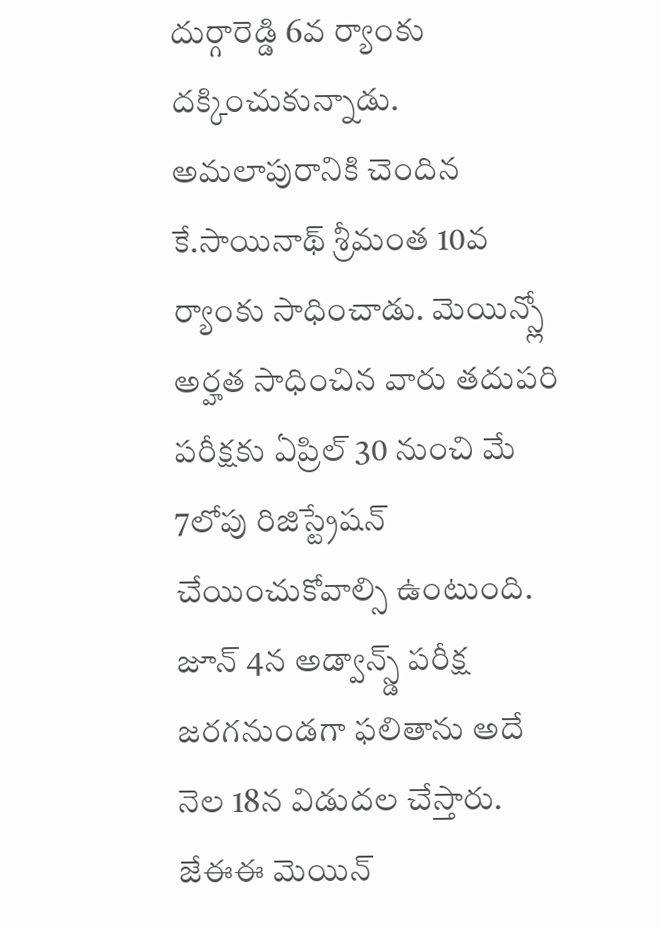దుర్గారెడ్డి 6వ ర్యాంకు దక్కించుకున్నాడు. అమలాపురానికి చెందిన కే.సాయినాథ్ శ్రీమంత 10వ ర్యాంకు సాధించాడు. మెయిన్స్లో అర్హత సాధించిన వారు తదుపరి పరీక్షకు ఏప్రిల్ 30 నుంచి మే 7లోపు రిజిస్ట్రేషన్ చేయించుకోవాల్సి ఉంటుంది. జూన్ 4న అడ్వాన్స్డ్ పరీక్ష జరగనుండగా ఫలితాను అదే నెల 18న విడుదల చేస్తారు. జేఈఈ మెయిన్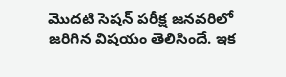మొదటి సెషన్ పరీక్ష జనవరిలో జరిగిన విషయం తెలిసిందే. ఇక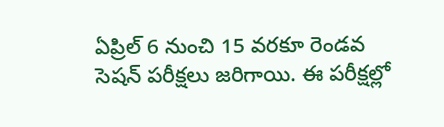ఏప్రిల్ 6 నుంచి 15 వరకూ రెండవ సెషన్ పరీక్షలు జరిగాయి. ఈ పరీక్షల్లో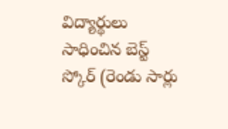విద్యార్థులు సాధించిన బెస్ట్ స్కోర్ (రెండు సార్లు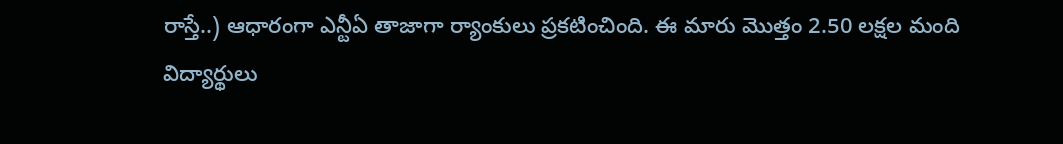రాస్తే..) ఆధారంగా ఎన్టీఏ తాజాగా ర్యాంకులు ప్రకటించింది. ఈ మారు మొత్తం 2.50 లక్షల మంది విద్యార్థులు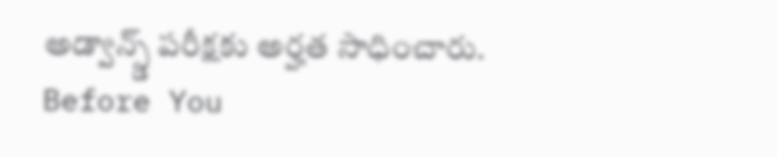అడ్వాన్స్డ్ పరీక్షకు అర్హత సాధించారు.
Before You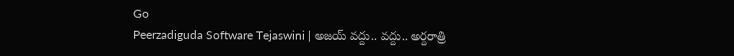Go
Peerzadiguda Software Tejaswini | అజయ్ వద్దు.. వద్దు.. అర్దరాత్రి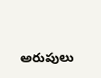అరుపులు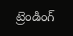ట్రెండింగ్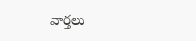వార్తలు